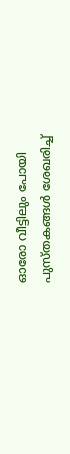ഓരോ വീട്ടിലും പോയി പുസ്‍തകങ്ങള്‍ ശേഖരിച്ച്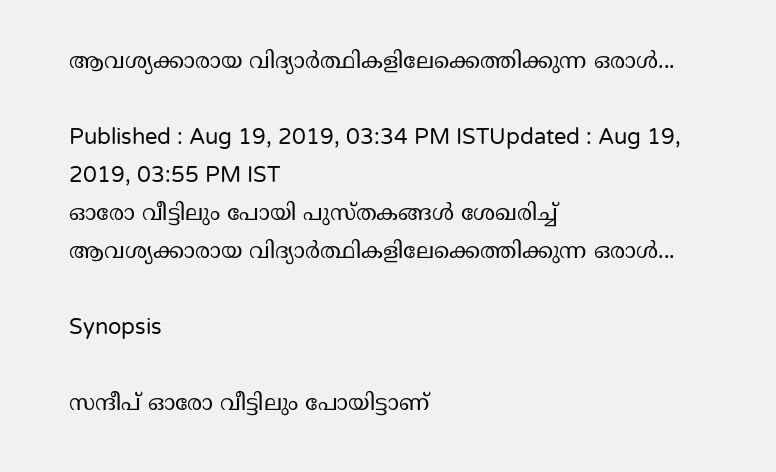ആവശ്യക്കാരായ വിദ്യാര്‍ത്ഥികളിലേക്കെത്തിക്കുന്ന ഒരാള്‍...

Published : Aug 19, 2019, 03:34 PM ISTUpdated : Aug 19, 2019, 03:55 PM IST
ഓരോ വീട്ടിലും പോയി പുസ്‍തകങ്ങള്‍ ശേഖരിച്ച് ആവശ്യക്കാരായ വിദ്യാര്‍ത്ഥികളിലേക്കെത്തിക്കുന്ന ഒരാള്‍...

Synopsis

സന്ദീപ് ഓരോ വീട്ടിലും പോയിട്ടാണ്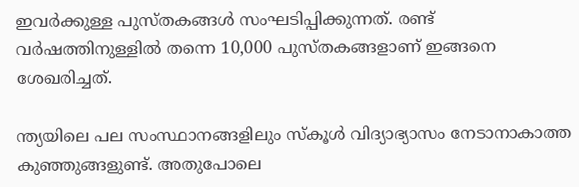ഇവര്‍ക്കുള്ള പുസ്‍തകങ്ങള്‍ സംഘടിപ്പിക്കുന്നത്. രണ്ട് വര്‍ഷത്തിനുള്ളില്‍ തന്നെ 10,000 പുസ്തകങ്ങളാണ് ഇങ്ങനെ ശേഖരിച്ചത്.

ന്ത്യയിലെ പല സംസ്ഥാനങ്ങളിലും സ്‍കൂള്‍ വിദ്യാഭ്യാസം നേടാനാകാത്ത കുഞ്ഞുങ്ങളുണ്ട്. അതുപോലെ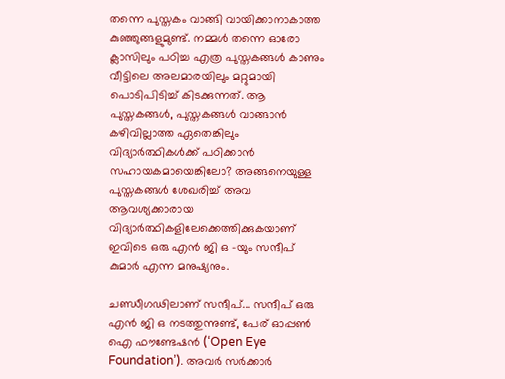തന്നെ പുസ്തകം വാങ്ങി വായിക്കാനാകാത്ത കുഞ്ഞുങ്ങളുമുണ്ട്. നമ്മള്‍ തന്നെ ഓരോ ക്ലാസിലും പഠിച്ച എത്ര പുസ്തകങ്ങള്‍ കാണും വീട്ടിലെ അലമാരയിലും മറ്റുമായി പൊടിപിടിച്ച് കിടക്കുന്നത്. ആ പുസ്തകങ്ങള്‍, പുസ്തകങ്ങള്‍ വാങ്ങാന്‍ കഴിവില്ലാത്ത ഏതെങ്കിലും വിദ്യാര്‍ത്ഥികള്‍ക്ക് പഠിക്കാന്‍ സഹായകമായെങ്കിലോ? അങ്ങനെയുള്ള പുസ്തകങ്ങള്‍ ശേഖരിച്ച് അവ ആവശ്യക്കാരായ വിദ്യാര്‍ത്ഥികളിലേക്കെത്തിക്കുകയാണ് ഇവിടെ ഒരു എന്‍ ജി ഒ -യും സന്ദീപ് കുമാര്‍ എന്ന മനുഷ്യനും.

ചണ്ഡീഗഢിലാണ് സന്ദീപ്... സന്ദീപ് ഒരു എന്‍ ജി ഒ നടത്തുന്നുണ്ട്, പേര് ഓപ്പണ്‍ ഐ ഫൗണ്ടേഷന്‍ (‘Open Eye Foundation’). അവര്‍ സര്‍ക്കാര്‍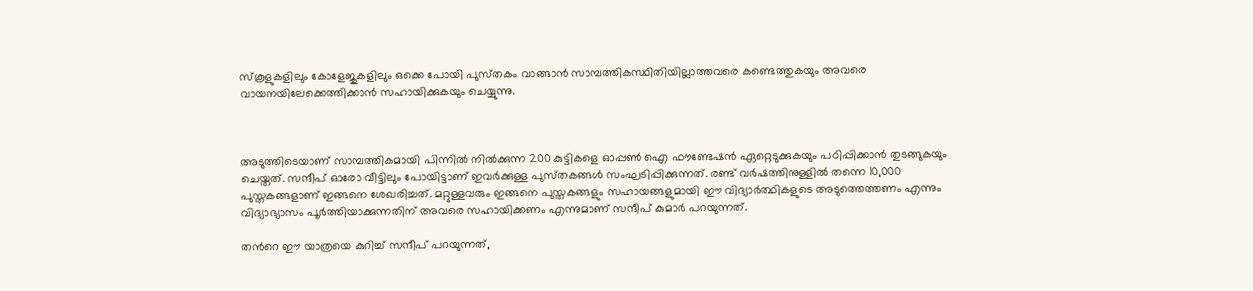സ്കൂളുകളിലും കോളേജുകളിലും ഒക്കെ പോയി പുസ്‍തകം വാങ്ങാന്‍ സാമ്പത്തികസ്ഥിതിയില്ലാത്തവരെ കണ്ടെത്തുകയും അവരെ വായനയിലേക്കെത്തിക്കാന്‍ സഹായിക്കുകയും ചെയ്യുന്നു.



അടുത്തിടെയാണ് സാമ്പത്തികമായി പിന്നില്‍ നില്‍ക്കുന്ന 200 കുട്ടികളെ ഓപ്പണ്‍ ഐ ഫൗണ്ടേഷന്‍ ഏറ്റെടുക്കുകയും പഠിപ്പിക്കാന്‍ തുടങ്ങുകയും ചെയ്തത്. സന്ദീപ് ഓരോ വീട്ടിലും പോയിട്ടാണ് ഇവര്‍ക്കുള്ള പുസ്‍തകങ്ങള്‍ സംഘടിപ്പിക്കുന്നത്. രണ്ട് വര്‍ഷത്തിനുള്ളില്‍ തന്നെ 10,000 പുസ്തകങ്ങളാണ് ഇങ്ങനെ ശേഖരിച്ചത്. മറ്റുള്ളവരും ഇങ്ങനെ പുസ്തകങ്ങളും സഹായങ്ങളുമായി ഈ വിദ്യാര്‍ത്ഥികളുടെ അടുത്തെത്തണം എന്നും വിദ്യാഭ്യാസം പൂര്‍ത്തിയാക്കുന്നതിന് അവരെ സഹായിക്കണം എന്നുമാണ് സന്ദീപ് കുമാര്‍ പറയുന്നത്.

തന്‍റെ ഈ യാത്രയെ കുറിച്ച് സന്ദീപ് പറയുന്നത്,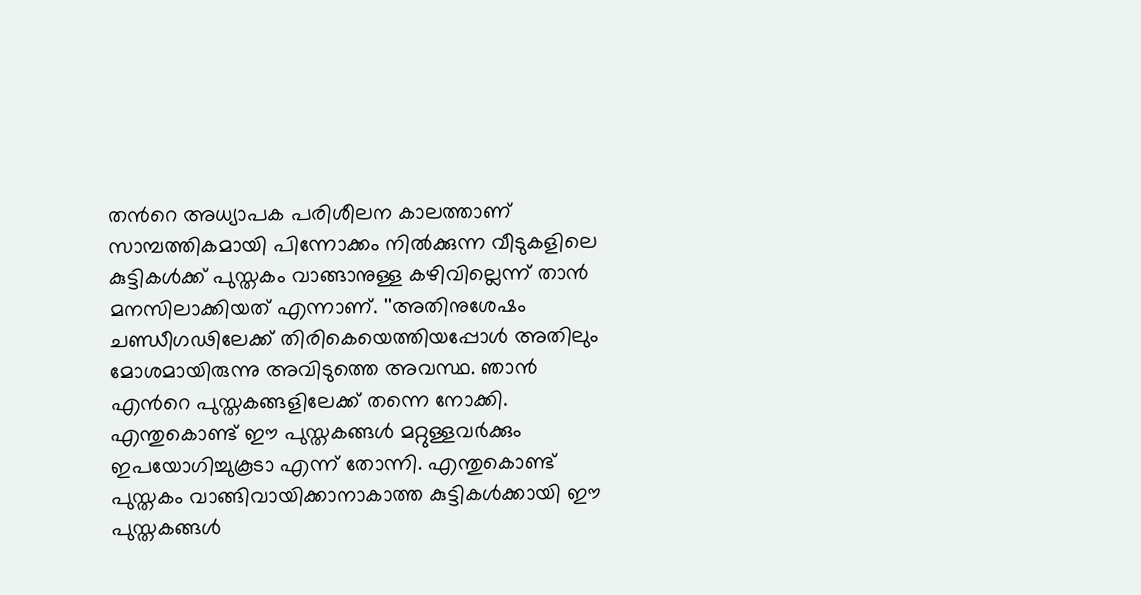തന്‍റെ അധ്യാപക പരിശീലന കാലത്താണ് സാമ്പത്തികമായി പിന്നോക്കം നില്‍ക്കുന്ന വീടുകളിലെ കുട്ടികള്‍ക്ക് പുസ്തകം വാങ്ങാനുള്ള കഴിവില്ലെന്ന് താന്‍ മനസിലാക്കിയത് എന്നാണ്. ''അതിനുശേഷം ചണ്ഡീഗഢിലേക്ക് തിരികെയെത്തിയപ്പോള്‍ അതിലും മോശമായിരുന്നു അവിടുത്തെ അവസ്ഥ. ഞാന്‍ എന്‍റെ പുസ്തകങ്ങളിലേക്ക് തന്നെ നോക്കി. എന്തുകൊണ്ട് ഈ പുസ്തകങ്ങള്‍ മറ്റുള്ളവര്‍ക്കും ഇപയോഗിച്ചുകൂടാ എന്ന് തോന്നി. എന്തുകൊണ്ട് പുസ്തകം വാങ്ങിവായിക്കാനാകാത്ത കുട്ടികള്‍ക്കായി ഈ പുസ്തകങ്ങള്‍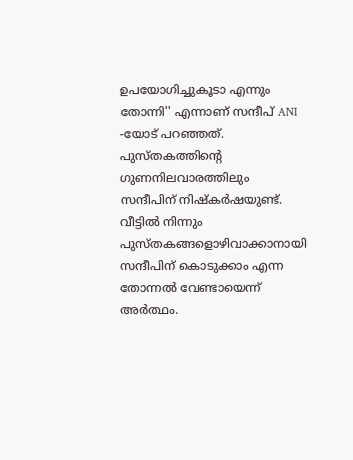ഉപയോഗിച്ചുകൂടാ എന്നും തോന്നി'' എന്നാണ് സന്ദീപ് ANI -യോട് പറഞ്ഞത്. പുസ്തകത്തിന്‍റെ ഗുണനിലവാരത്തിലും സന്ദീപിന് നിഷ്‍കര്‍ഷയുണ്ട്. വീട്ടില്‍ നിന്നും പുസ്തകങ്ങളൊഴിവാക്കാനായി സന്ദീപിന് കൊടുക്കാം എന്ന തോന്നല്‍ വേണ്ടായെന്ന് അര്‍ത്ഥം.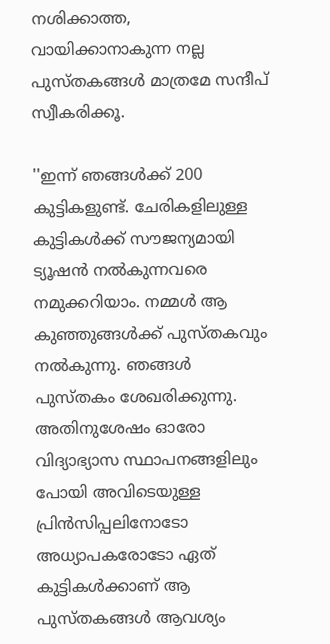നശിക്കാത്ത, വായിക്കാനാകുന്ന നല്ല പുസ്‍തകങ്ങള്‍ മാത്രമേ സന്ദീപ് സ്വീകരിക്കൂ.

''ഇന്ന് ഞങ്ങള്‍ക്ക് 200 കുട്ടികളുണ്ട്. ചേരികളിലുള്ള കുട്ടികള്‍ക്ക് സൗജന്യമായി ട്യൂഷന്‍ നല്‍കുന്നവരെ നമുക്കറിയാം. നമ്മള്‍ ആ കുഞ്ഞുങ്ങള്‍ക്ക് പുസ്തകവും നല്‍കുന്നു. ഞങ്ങള്‍ പുസ്തകം ശേഖരിക്കുന്നു. അതിനുശേഷം ഓരോ വിദ്യാഭ്യാസ സ്ഥാപനങ്ങളിലും പോയി അവിടെയുള്ള പ്രിന്‍സിപ്പലിനോടോ അധ്യാപകരോടോ ഏത് കുട്ടികള്‍ക്കാണ് ആ പുസ്‍തകങ്ങള്‍ ആവശ്യം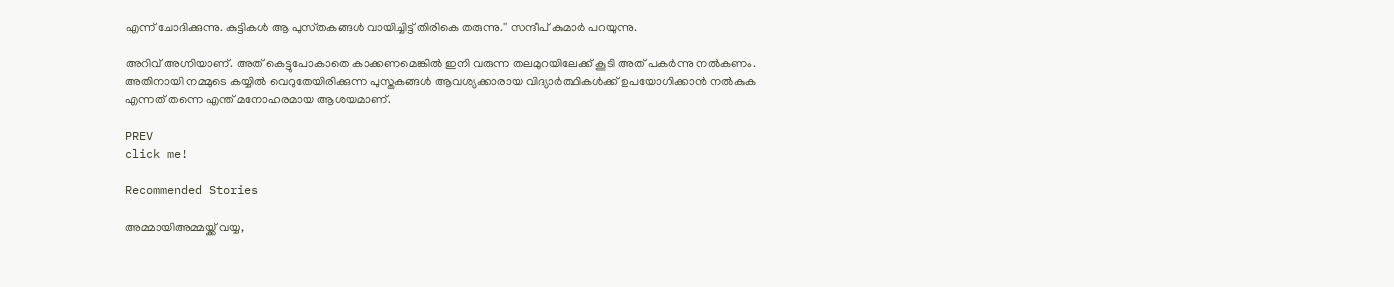എന്ന് ചോദിക്കുന്നു. കുട്ടികള്‍ ആ പുസ്‍തകങ്ങള്‍ വായിച്ചിട്ട് തിരികെ തരുന്നു.'' സന്ദീപ് കുമാര്‍ പറയുന്നു.

അറിവ് അഗ്നിയാണ്. അത് കെട്ടുപോകാതെ കാക്കണമെങ്കില്‍ ഇനി വരുന്ന തലമുറയിലേക്ക് കൂടി അത് പകര്‍ന്നു നല്‍കണം. അതിനായി നമ്മുടെ കയ്യില്‍ വെറുതേയിരിക്കുന്ന പുസ്തകങ്ങള്‍ ആവശ്യക്കാരായ വിദ്യാര്‍ത്ഥികള്‍ക്ക് ഉപയോഗിക്കാന്‍ നല്‍കുക എന്നത് തന്നെ എന്ത് മനോഹരമായ ആശയമാണ്.

PREV
click me!

Recommended Stories

അമ്മായിഅമ്മയ്ക്ക് വയ്യ,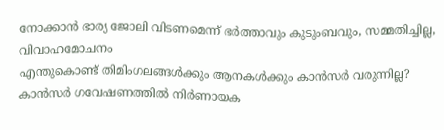നോക്കാൻ ഭാര്യ ജോലി വിടണമെന്ന് ഭർത്താവും കുടുംബവും, സമ്മതിച്ചില്ല, വിവാഹമോചനം
എന്തുകൊണ്ട് തിമിംഗലങ്ങൾക്കും ആനകൾക്കും കാൻസർ വരുന്നില്ല? കാൻസർ ഗവേഷണത്തിൽ നിർണായക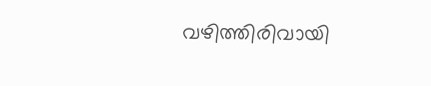വഴിത്തിരിവായി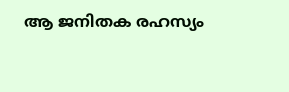ആ ജനിതക രഹസ്യം